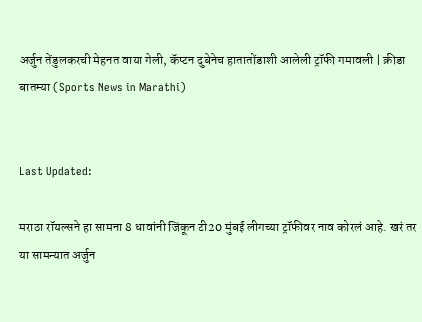अर्जुन तेंडुलकरची मेहनत वाया गेली, कॅप्टन दुबेनेच हातातोंडाशी आलेली ट्रॉफी गमावली | क्रीडा बातम्या (Sports News in Marathi)


Last Updated:

मराठा रॉयल्सने हा सामना 8 धावांनी जिंकून टी20 मुंबई लीगच्या ट्रॉफीवर नाव कोरलं आहे. खरं तर या सामन्यात अर्जुन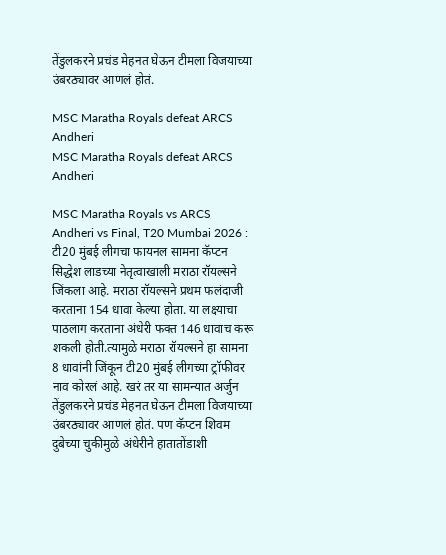तेंडुलकरने प्रचंड मेहनत घेऊन टीमला विजयाच्या उंबरठ्यावर आणलं होतं.

MSC Maratha Royals defeat ARCS Andheri
MSC Maratha Royals defeat ARCS Andheri

MSC Maratha Royals vs ARCS Andheri vs Final, T20 Mumbai 2026 : टी20 मुंबई लीगचा फायनल सामना कॅप्टन सिद्धेश लाडच्या नेतृत्वाखाली मराठा रॉयल्सने जिंकला आहे. मराठा रॉयल्सने प्रथम फलंदाजी करताना 154 धावा केल्या होता. या लक्ष्याचा पाठलाग करताना अंधेरी फक्त 146 धावाच करू शकली होती.त्यामुळे मराठा रॉयल्सने हा सामना 8 धावांनी जिंकून टी20 मुंबई लीगच्या ट्रॉफीवर नाव कोरलं आहे. खरं तर या सामन्यात अर्जुन तेंडुलकरने प्रचंड मेहनत घेऊन टीमला विजयाच्या उंबरठ्यावर आणलं होतं. पण कॅप्टन शिवम दुबेच्या चुकीमुळे अंधेरीने हातातोंडाशी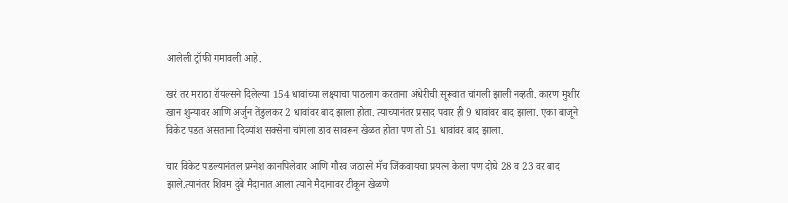आलेली ट्रॉफी गमावली आहे.

खरं तर मराठा रॉयल्सने दिलेल्या 154 धावांच्या लक्ष्याचा पाठलाग करताना अंधेरीची सूरूवात चांगली झाली नव्हती. कारण मुशीर खान शुन्यावर आणि अर्जुन तेंडुलकर 2 धावांवर बाद झाला होता. त्याच्यानंतर प्रसाद पवार ही 9 धावांवर बाद झाला. एका बाजूने विकेट पडत असताना दिव्यांश सक्सेना चांगला डाव सावरून खेळत होता पण तो 51 धावांवर बाद झाला.

चार विकेट पडल्यानंतल प्रग्नेश कानपिलेवार आणि गौरव जठारने मॅच जिंकवायचा प्रयत्न केला पण दोघे 28 व 23 वर बाद झाले.त्यानंतर शिवम दुबे मैदानात आला त्याने मैदानावर टीकून खेळणे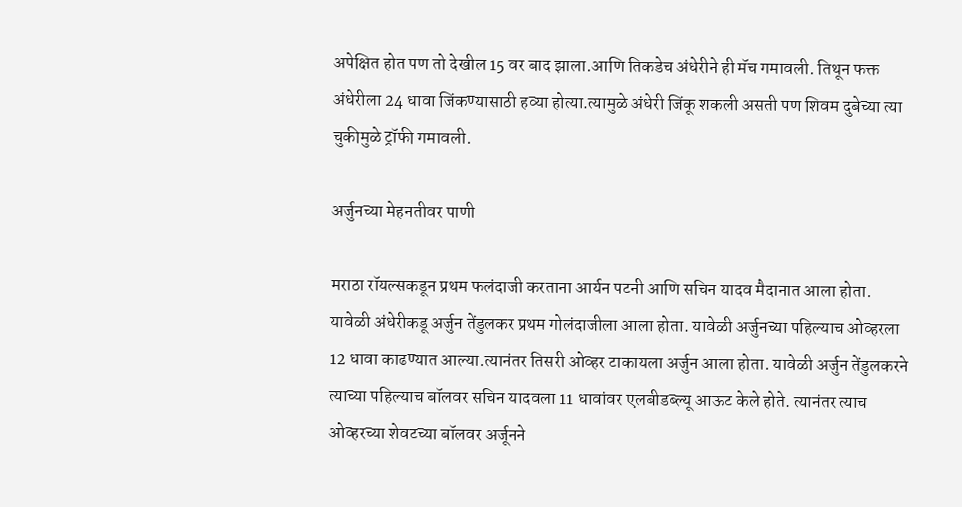अपेक्षित होत पण तो देखील 15 वर बाद झाला.आणि तिकडेच अंधेरीने ही मॅच गमावली. तिथून फक्त अंधेरीला 24 धावा जिंकण्यासाठी हव्या होत्या.त्यामुळे अंधेरी जिंकू शकली असती पण शिवम दुबेच्या त्या चुकीमुळे ट्रॉफी गमावली.

अर्जुनच्या मेहनतीवर पाणी

मराठा रॉयल्सकडून प्रथम फलंदाजी करताना आर्यन पटनी आणि सचिन यादव मैदानात आला होता. यावेळी अंधेरीकडू अर्जुन तेंडुलकर प्रथम गोलंदाजीला आला होता. यावेळी अर्जुनच्या पहिल्याच ओव्हरला 12 धावा काढण्यात आल्या.त्यानंतर तिसरी ओव्हर टाकायला अर्जुन आला होता. यावेळी अर्जुन तेंडुलकरने त्याच्या पहिल्याच बॉलवर सचिन यादवला 11 धावांवर एलबीडब्ल्यू आऊट केले होते. त्यानंतर त्याच ओव्हरच्या शेवटच्या बॉलवर अर्जूनने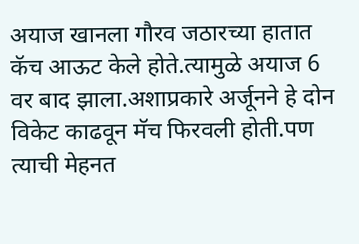अयाज खानला गौरव जठारच्या हातात कॅच आऊट केले होते.त्यामुळे अयाज 6 वर बाद झाला.अशाप्रकारे अर्जूनने हे दोन विकेट काढवून मॅच फिरवली होती.पण त्याची मेहनत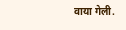वाया गेली.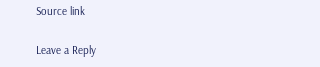Source link

Leave a Reply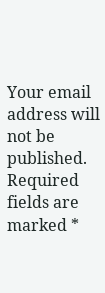Your email address will not be published. Required fields are marked *